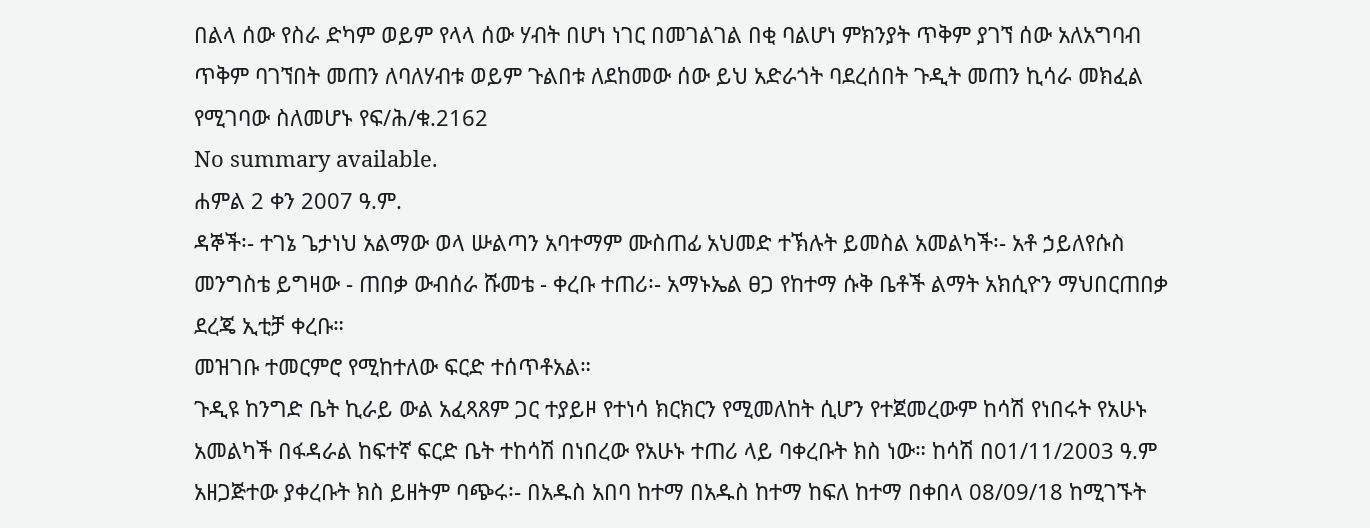በልላ ሰው የስራ ድካም ወይም የላላ ሰው ሃብት በሆነ ነገር በመገልገል በቂ ባልሆነ ምክንያት ጥቅም ያገኘ ሰው አለአግባብ ጥቅም ባገኘበት መጠን ለባለሃብቱ ወይም ጉልበቱ ለደከመው ሰው ይህ አድራጎት ባደረሰበት ጉዲት መጠን ኪሳራ መክፈል የሚገባው ስለመሆኑ የፍ/ሕ/ቁ.2162
No summary available.
ሐምል 2 ቀን 2007 ዓ.ም.
ዳኞች፡- ተገኔ ጌታነህ አልማው ወላ ሡልጣን አባተማም ሙስጠፊ አህመድ ተኽሉት ይመስል አመልካች፡- አቶ ኃይለየሱስ መንግስቴ ይግዛው - ጠበቃ ውብሰራ ሹመቴ - ቀረቡ ተጠሪ፡- አማኑኤል ፀጋ የከተማ ሱቅ ቤቶች ልማት አክሲዮን ማህበርጠበቃ ደረጄ ኢቲቻ ቀረቡ።
መዝገቡ ተመርምሮ የሚከተለው ፍርድ ተሰጥቶአል።
ጉዲዩ ከንግድ ቤት ኪራይ ውል አፈጻጸም ጋር ተያይዞ የተነሳ ክርክርን የሚመለከት ሲሆን የተጀመረውም ከሳሽ የነበሩት የአሁኑ አመልካች በፋዳራል ከፍተኛ ፍርድ ቤት ተከሳሽ በነበረው የአሁኑ ተጠሪ ላይ ባቀረቡት ክስ ነው። ከሳሽ በ01/11/2003 ዓ.ም አዘጋጅተው ያቀረቡት ክስ ይዘትም ባጭሩ፡- በአዱስ አበባ ከተማ በአዱስ ከተማ ከፍለ ከተማ በቀበላ 08/09/18 ከሚገኙት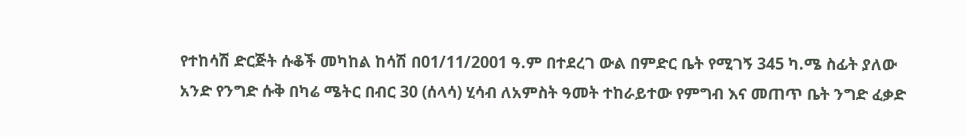የተከሳሽ ድርጅት ሱቆች መካከል ከሳሽ በ01/11/2001 ዓ.ም በተደረገ ውል በምድር ቤት የሚገኝ 345 ካ.ሜ ስፊት ያለው አንድ የንግድ ሱቅ በካሬ ሜትር በብር 30 (ሰላሳ) ሂሳብ ለአምስት ዓመት ተከራይተው የምግብ እና መጠጥ ቤት ንግድ ፈቃድ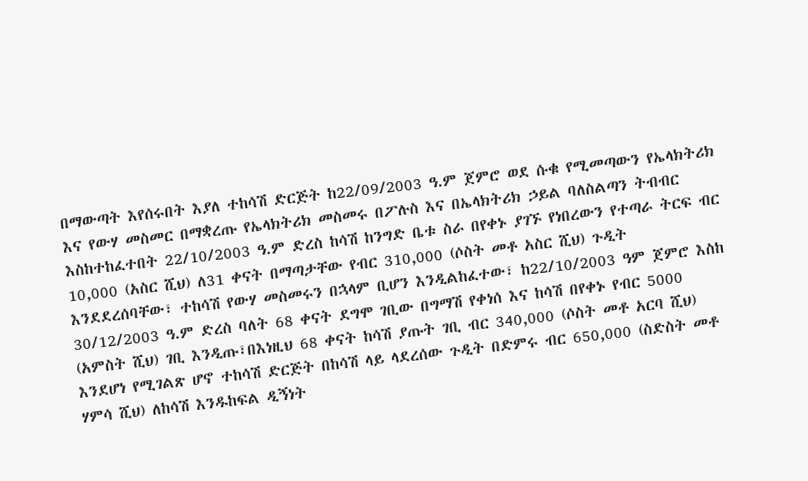በማውጣት እየሰሩበት እያለ ተከሳሽ ድርጅት ከ22/09/2003 ዓ.ም ጀምሮ ወደ ሱቁ የሚመጣውን የኤላክትሪክ እና የውሃ መስመር በማቋረጡ የኤላክትሪክ መስመሩ በፖሉስ እና በኤላክትሪክ ኃይል ባለስልጣን ትብብር እስከተከፈተበት 22/10/2003 ዓ.ም ድረስ ከሳሽ ከንግድ ቤቱ ስራ በየቀኑ ያገኙ የነበረውን የተጣራ ትርፍ ብር 10,000 (አስር ሺህ) ለ31 ቀናት በማጣታቸው የብር 310,000 (ሶስት መቶ አስር ሺህ) ጉዲት እንደደረሰባቸው፣ ተከሳሽ የውሃ መስመሩን በኋላም ቢሆን እንዲልከፈተው፣ ከ22/10/2003 ዓም ጀምሮ እስከ 30/12/2003 ዓ.ም ድረስ ባለት 68 ቀናት ደግሞ ገቢው በግማሽ የቀነሰ እና ከሳሽ በየቀኑ የብር 5000 (አምስት ሺህ) ገቢ እንዲጡ፣በእነዚህ 68 ቀናት ከሳሽ ያጡት ገቢ ብር 340,000 (ሶስት መቶ አርባ ሺህ) እንደሆነ የሚገልጽ ሆኖ ተከሳሽ ድርጅት በከሳሽ ላይ ላደረሰው ጉዲት በድምሩ ብር 650,000 (ስድስት መቶ ሃምሳ ሺህ) ለከሳሽ እንዱከፍል ዲኝነት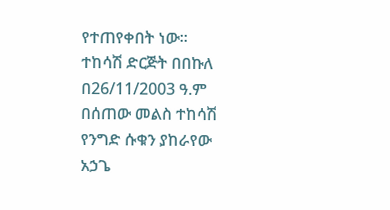የተጠየቀበት ነው።
ተከሳሽ ድርጅት በበኩለ በ26/11/2003 ዓ.ም በሰጠው መልስ ተከሳሽ የንግድ ሱቁን ያከራየው አኃጌ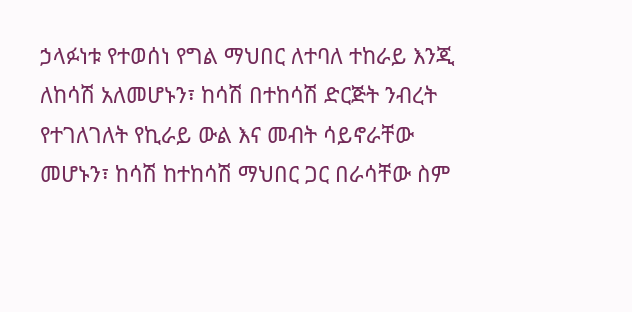ኃላፉነቱ የተወሰነ የግል ማህበር ለተባለ ተከራይ እንጂ ለከሳሽ አለመሆኑን፣ ከሳሽ በተከሳሽ ድርጅት ንብረት የተገለገለት የኪራይ ውል እና መብት ሳይኖራቸው መሆኑን፣ ከሳሽ ከተከሳሽ ማህበር ጋር በራሳቸው ስም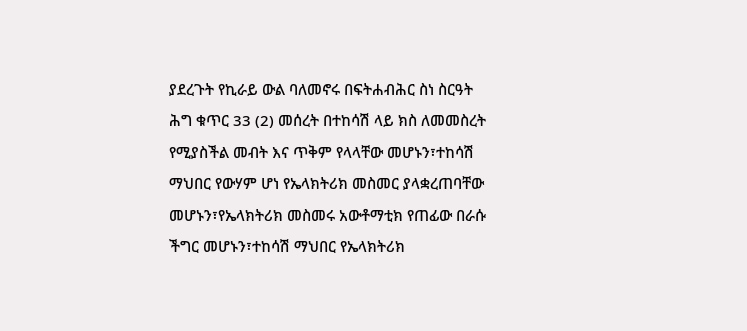ያደረጉት የኪራይ ውል ባለመኖሩ በፍትሐብሕር ስነ ስርዓት ሕግ ቁጥር 33 (2) መሰረት በተከሳሽ ላይ ክስ ለመመስረት የሚያስችል መብት እና ጥቅም የላላቸው መሆኑን፣ተከሳሽ ማህበር የውሃም ሆነ የኤላክትሪክ መስመር ያላቋረጠባቸው መሆኑን፣የኤላክትሪክ መስመሩ አውቶማቲክ የጠፊው በራሱ ችግር መሆኑን፣ተከሳሽ ማህበር የኤላክትሪክ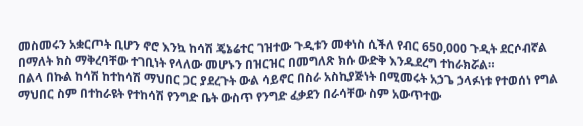መስመሩን አቋርጦት ቢሆን ኖሮ እንኳ ከሳሽ ጄኔሬተር ገዝተው ጉዲቱን መቀነስ ሲችለ የብር 650,000 ጉዲት ደርሶብኛል በማለት ክስ ማቅረባቸው ተገቢነት የላለው መሆኑን በዝርዝር በመግለጽ ክሱ ውድቅ እንዱደረግ ተከራክሯል።
በልላ በኩል ከሳሽ ከተከሳሽ ማህበር ጋር ያደረጉት ውል ሳይኖር በስራ አስኪያጅነት በሚመሩት አኃጌ ኃላፉነቱ የተወሰነ የግል ማህበር ስም በተከራዩት የተከሳሽ የንግድ ቤት ውስጥ የንግድ ፈቃደን በራሳቸው ስም አውጥተው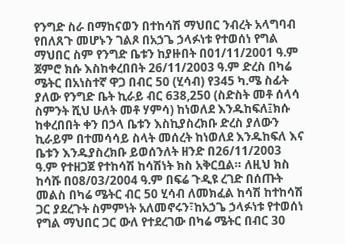የንግድ ስራ በማከናወን በተከሳሽ ማህበር ንብረት አላግባብ የበለጸጉ መሆኑን ገልጾ በአኃጌ ኃላፉነቱ የተወሰነ የግል ማህበር ስም የንግድ ቤቱን ከያዙበት በ01/11/2001 ዓ.ም ጀምሮ ክሱ እስከቀረበበት 26/11/2003 ዓ.ም ድረስ በካሬ ሜትር በአነስተኛ ዋጋ በብር 50 (ሂሳብ) የ345 ካ.ሜ ስፊት ያለው የንግድ ቤት ኪራይ ብር 638,250 (ስድስት መቶ ሰላሳ ስምንት ሺህ ሁለት መቶ ሃምሳ) ከነወለደ እንዱከፍለ፤ክሱ ከቀረበበት ቀን በኃላ ቤቱን እስኪያስረክቡ ድረስ ያለውን ኪራይም በተመሳሳይ ስላት መሰረት ከነወለደ እንዱከፍለ እና ቤቱን እንዱያስረክቡ ይወሰንለት ዘንድ በ26/11/2003 ዓ.ም የተዘጋጀ የተከሳሽ ከሳሽነት ክስ አቅርቧል። ለዚህ ክስ ከሳሹ በ08/03/2004 ዓ.ም በፍሬ ጉዲዩ ረገድ በሰጡት መልስ በካሬ ሜትር ብር 50 ሂሳብ ለመክፈል ከሳሽ ከተከሳሽ ጋር ያደረጉት ስምምነት አለመኖሩን፣ከአኃጌ ኃላፉነቱ የተወሰነ የግል ማህበር ጋር ውለ የተደረገው በካሬ ሜትር በብር 30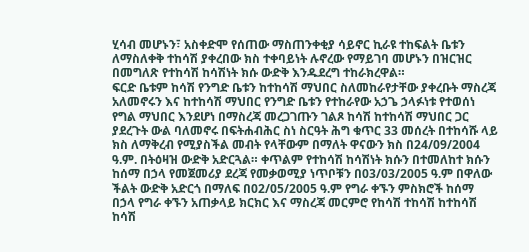ሂሳብ መሆኑን፣ አስቀድሞ የሰጠው ማስጠንቀቂያ ሳይኖር ኪራዩ ተከፍልት ቤቱን ለማስለቀቅ ተከሳሽ ያቀረበው ክስ ተቀባይነት ሉኖረው የማይገባ መሆኑን በዝርዝር በመግለጽ የተከሳሽ ከሳሽነት ክሱ ውድቅ እንዱደረግ ተከራክረዋል።
ፍርድ ቤቱም ከሳሽ የንግድ ቤቱን ከተከሳሽ ማህበር ስለመከራየታቸው ያቀረቡት ማስረጃ አለመኖሩን እና ከተከሳሽ ማህበር የንግድ ቤቱን የተከራየው አኃጌ ኃላፉነቱ የተወሰነ የግል ማህበር እንደሆነ በማስረጃ መረጋገጡን ገልጾ ከሳሽ ከተከሳሽ ማህበር ጋር ያደረጉት ውል ባለመኖሩ በፍትሐብሕር ስነ ስርዓት ሕግ ቁጥር 33 መሰረት በተከሳሹ ላይ ክስ ለማቅረብ የሚያስችል መብት የላቸውም በማለት ዋናውን ክስ በ24/09/2004 ዓ.ም. በትዕዛዝ ውድቅ አድርጓል። ቀጥልም የተከሳሽ ከሳሽነት ክሱን በተመለከተ ክሱን ከሰማ በኃላ የመጀመሪያ ደረጃ የመቃወሚያ ነጥቦቹን በ03/03/2005 ዓ.ም በዋለው ችልት ውድቅ አድርጎ በማለፍ በ02/05/2005 ዓ.ም የግራ ቀኙን ምስክሮች ከሰማ በኃላ የግራ ቀኙን አጠቃላይ ክርክር እና ማስረጃ መርምሮ የከሳሽ ተከሳሽ ከተከሳሽ ከሳሽ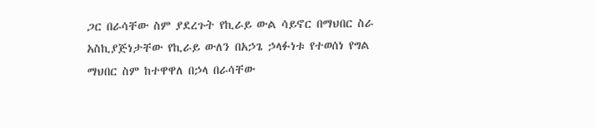ጋር በራሳቸው ስም ያደረጉት የኪራይ ውል ሳይኖር በማህበር ስራ አስኪያጅነታቸው የኪራይ ውለን በአኃጌ ኃላፉነቱ የተወሰነ የግል ማህበር ስም ከተዋዋለ በኃላ በራሳቸው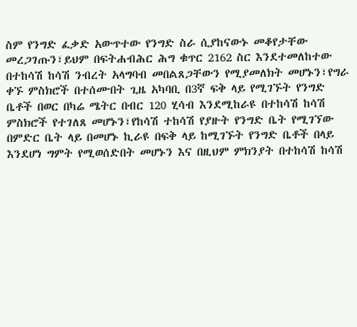ስም የንግድ ፈቃድ አውጥተው የንግድ ስራ ሲያከናውኑ መቆየታቸው መረጋገጡን፣ይህም በፍትሐብሕር ሕግ ቁጥር 2162 ስር እንደተመለከተው በተከሳሽ ከሳሽ ንብረት አላግባብ መበልጸጋቸውን የሚያመለክት መሆኑን፣የግራ ቀኙ ምስክሮች በተሰሙበት ጊዜ አካባቢ በ3ኛ ፍቅ ላይ የሚገኙት የንግድ ቤቶች በወር በካሬ ሜትር በብር 120 ሂሳብ እንደሚከራዩ በተከሳሽ ከሳሽ ምስክሮች የተገለጸ መሆኑን፣የከሳሽ ተከሳሽ የያዙት የንግድ ቤት የሚገኘው በምድር ቤት ላይ በመሆኑ ኪራዩ በፍቅ ላይ ከሚገኙት የንግድ ቤቶች በላይ እንደሆነ ግምት የሚወሰድበት መሆኑን እና በዚህም ምክንያት በተከሳሽ ከሳሽ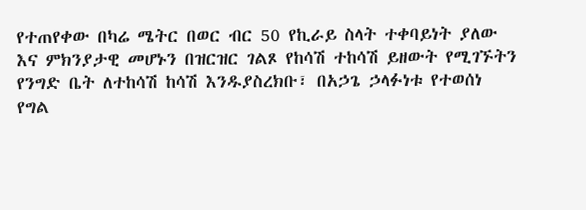የተጠየቀው በካሬ ሜትር በወር ብር 50 የኪራይ ስላት ተቀባይነት ያለው እና ምክንያታዊ መሆኑን በዝርዝር ገልጾ የከሳሽ ተከሳሽ ይዘውት የሚገኙትን የንግድ ቤት ለተከሳሽ ከሳሽ እንዱያስረክቡ፣ በአኃጌ ኃላፉነቱ የተወሰነ የግል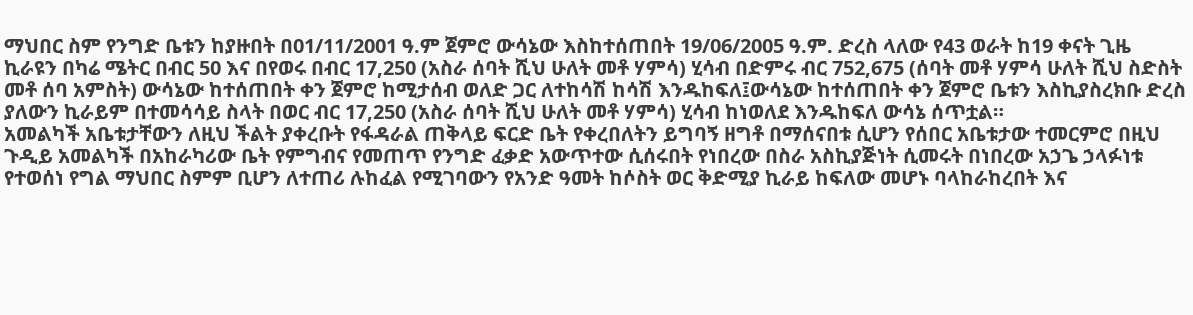ማህበር ስም የንግድ ቤቱን ከያዙበት በ01/11/2001 ዓ.ም ጀምሮ ውሳኔው እስከተሰጠበት 19/06/2005 ዓ.ም. ድረስ ላለው የ43 ወራት ከ19 ቀናት ጊዜ ኪራዩን በካሬ ሜትር በብር 50 እና በየወሩ በብር 17,250 (አስራ ሰባት ሺህ ሁለት መቶ ሃምሳ) ሂሳብ በድምሩ ብር 752,675 (ሰባት መቶ ሃምሳ ሁለት ሺህ ስድስት መቶ ሰባ አምስት) ውሳኔው ከተሰጠበት ቀን ጀምሮ ከሚታሰብ ወለድ ጋር ለተከሳሽ ከሳሽ እንዱከፍለ፤ውሳኔው ከተሰጠበት ቀን ጀምሮ ቤቱን እስኪያስረክቡ ድረስ ያለውን ኪራይም በተመሳሳይ ስላት በወር ብር 17,250 (አስራ ሰባት ሺህ ሁለት መቶ ሃምሳ) ሂሳብ ከነወለደ እንዱከፍለ ውሳኔ ሰጥቷል።
አመልካች አቤቱታቸውን ለዚህ ችልት ያቀረቡት የፋዳራል ጠቅላይ ፍርድ ቤት የቀረበለትን ይግባኝ ዘግቶ በማሰናበቱ ሲሆን የሰበር አቤቱታው ተመርምሮ በዚህ ጉዲይ አመልካች በአከራካሪው ቤት የምግብና የመጠጥ የንግድ ፈቃድ አውጥተው ሲሰሩበት የነበረው በስራ አስኪያጅነት ሲመሩት በነበረው አኃጌ ኃላፉነቱ የተወሰነ የግል ማህበር ስምም ቢሆን ለተጠሪ ሉከፈል የሚገባውን የአንድ ዓመት ከሶስት ወር ቅድሚያ ኪራይ ከፍለው መሆኑ ባላከራከረበት እና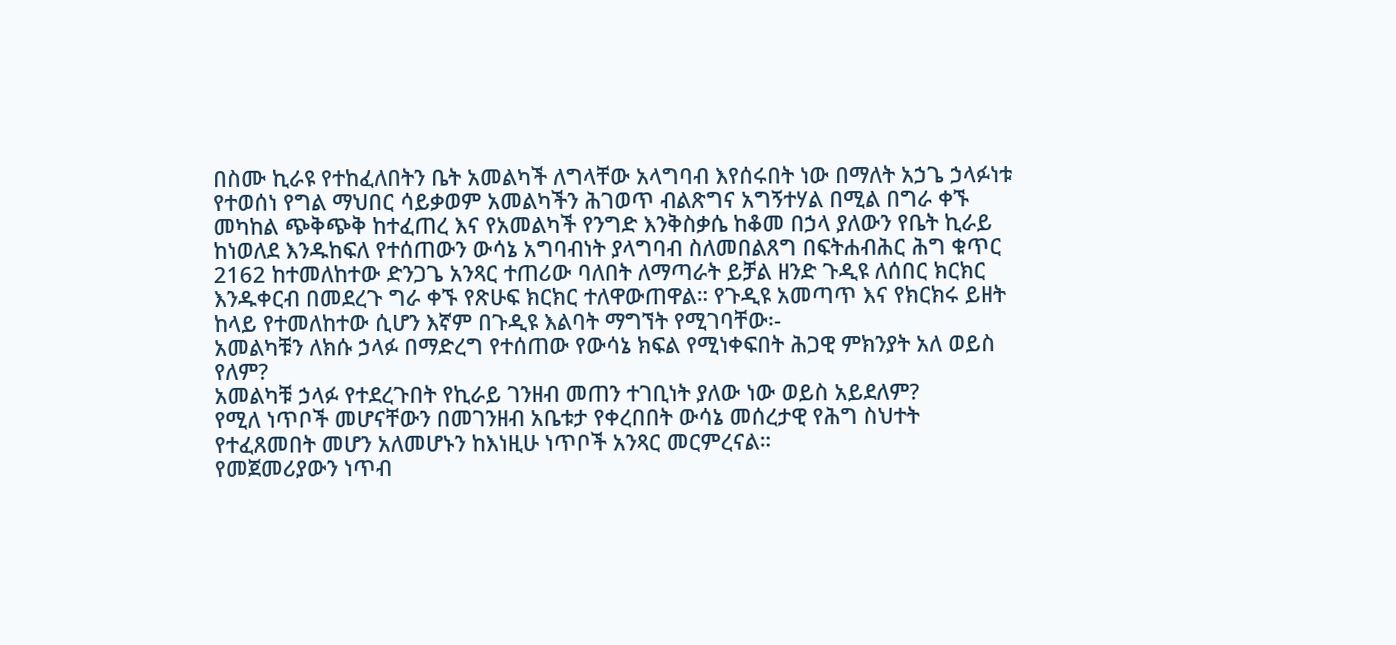በስሙ ኪራዩ የተከፈለበትን ቤት አመልካች ለግላቸው አላግባብ እየሰሩበት ነው በማለት አኃጌ ኃላፉነቱ የተወሰነ የግል ማህበር ሳይቃወም አመልካችን ሕገወጥ ብልጽግና አግኝተሃል በሚል በግራ ቀኙ መካከል ጭቅጭቅ ከተፈጠረ እና የአመልካች የንግድ እንቅስቃሴ ከቆመ በኃላ ያለውን የቤት ኪራይ ከነወለደ እንዱከፍለ የተሰጠውን ውሳኔ አግባብነት ያላግባብ ስለመበልጸግ በፍትሐብሕር ሕግ ቁጥር 2162 ከተመለከተው ድንጋጌ አንጻር ተጠሪው ባለበት ለማጣራት ይቻል ዘንድ ጉዲዩ ለሰበር ክርክር እንዱቀርብ በመደረጉ ግራ ቀኙ የጽሁፍ ክርክር ተለዋውጠዋል። የጉዲዩ አመጣጥ እና የክርክሩ ይዘት ከላይ የተመለከተው ሲሆን እኛም በጉዲዩ እልባት ማግኘት የሚገባቸው፡-
አመልካቹን ለክሱ ኃላፉ በማድረግ የተሰጠው የውሳኔ ክፍል የሚነቀፍበት ሕጋዊ ምክንያት አለ ወይስ የለም?
አመልካቹ ኃላፉ የተደረጉበት የኪራይ ገንዘብ መጠን ተገቢነት ያለው ነው ወይስ አይደለም?
የሚለ ነጥቦች መሆናቸውን በመገንዘብ አቤቱታ የቀረበበት ውሳኔ መሰረታዊ የሕግ ስህተት የተፈጸመበት መሆን አለመሆኑን ከእነዚሁ ነጥቦች አንጻር መርምረናል።
የመጀመሪያውን ነጥብ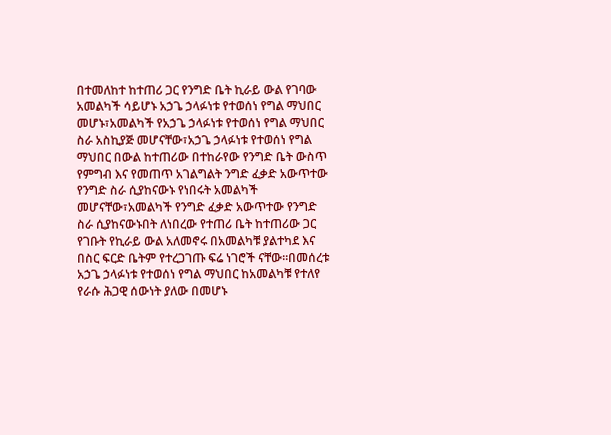በተመለከተ ከተጠሪ ጋር የንግድ ቤት ኪራይ ውል የገባው አመልካች ሳይሆኑ አኃጌ ኃላፉነቱ የተወሰነ የግል ማህበር መሆኑ፣አመልካች የአኃጌ ኃላፉነቱ የተወሰነ የግል ማህበር ስራ አስኪያጅ መሆናቸው፣አኃጌ ኃላፉነቱ የተወሰነ የግል ማህበር በውል ከተጠሪው በተከራየው የንግድ ቤት ውስጥ የምግብ እና የመጠጥ አገልግልት ንግድ ፈቃድ አውጥተው የንግድ ስራ ሲያከናውኑ የነበሩት አመልካች መሆናቸው፣አመልካች የንግድ ፈቃድ አውጥተው የንግድ ስራ ሲያከናውኑበት ለነበረው የተጠሪ ቤት ከተጠሪው ጋር የገቡት የኪራይ ውል አለመኖሩ በአመልካቹ ያልተካደ እና በስር ፍርድ ቤትም የተረጋገጡ ፍሬ ነገሮች ናቸው።በመሰረቱ አኃጌ ኃላፉነቱ የተወሰነ የግል ማህበር ከአመልካቹ የተለየ የራሱ ሕጋዊ ሰውነት ያለው በመሆኑ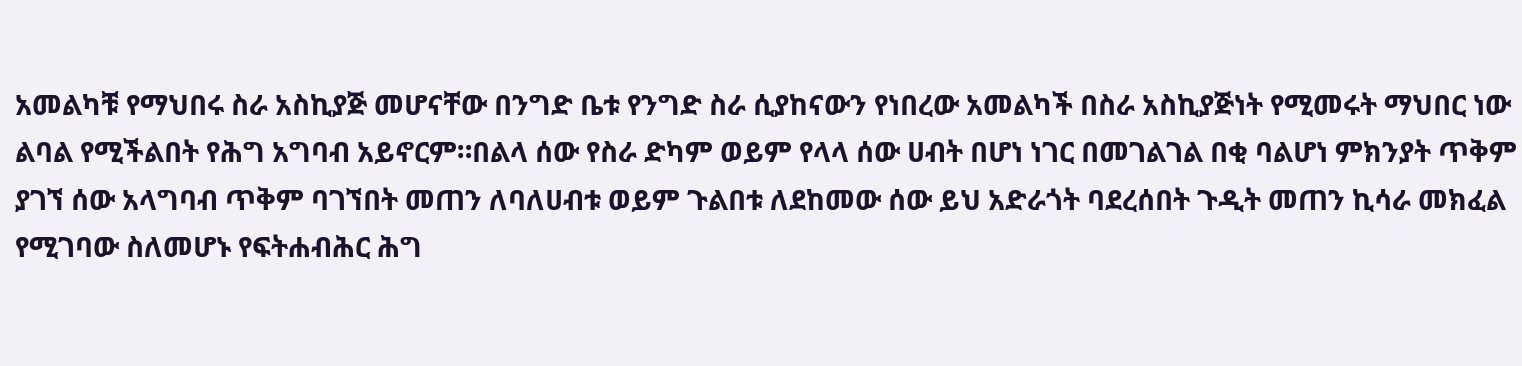አመልካቹ የማህበሩ ስራ አስኪያጅ መሆናቸው በንግድ ቤቱ የንግድ ስራ ሲያከናውን የነበረው አመልካች በስራ አስኪያጅነት የሚመሩት ማህበር ነው ልባል የሚችልበት የሕግ አግባብ አይኖርም።በልላ ሰው የስራ ድካም ወይም የላላ ሰው ሀብት በሆነ ነገር በመገልገል በቂ ባልሆነ ምክንያት ጥቅም ያገኘ ሰው አላግባብ ጥቅም ባገኘበት መጠን ለባለሀብቱ ወይም ጉልበቱ ለደከመው ሰው ይህ አድራጎት ባደረሰበት ጉዲት መጠን ኪሳራ መክፈል የሚገባው ስለመሆኑ የፍትሐብሕር ሕግ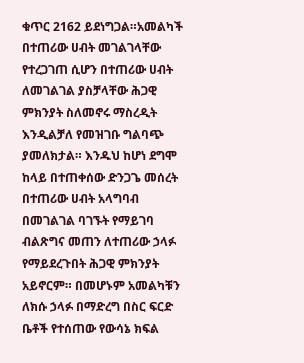ቁጥር 2162 ይደነግጋል።አመልካች በተጠሪው ሀብት መገልገላቸው የተረጋገጠ ሲሆን በተጠሪው ሀብት ለመገልገል ያስቻላቸው ሕጋዊ ምክንያት ስለመኖሩ ማስረዲት እንዲልቻለ የመዝገቡ ግልባጭ ያመለክታል። እንዱህ ከሆነ ደግሞ ከላይ በተጠቀሰው ድንጋጌ መሰረት በተጠሪው ሀብት አላግባብ በመገልገል ባገኙት የማይገባ ብልጽግና መጠን ለተጠሪው ኃላፉ የማይደረጉበት ሕጋዊ ምክንያት አይኖርም። በመሆኑም አመልካቹን ለክሱ ኃላፉ በማድረግ በስር ፍርድ ቤቶች የተሰጠው የውሳኔ ክፍል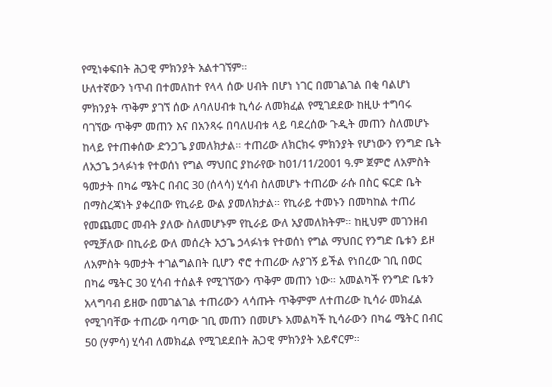የሚነቀፍበት ሕጋዊ ምክንያት አልተገኘም።
ሁለተኛውን ነጥብ በተመለከተ የላላ ሰው ሀብት በሆነ ነገር በመገልገል በቂ ባልሆነ ምክንያት ጥቅም ያገኘ ሰው ለባለሀብቱ ኪሳራ ለመክፈል የሚገደደው ከዚሁ ተግባሩ ባገኘው ጥቅም መጠን እና በአንጻሩ በባለሀብቱ ላይ ባደረሰው ጉዲት መጠን ስለመሆኑ ከላይ የተጠቀሰው ድንጋጌ ያመለክታል። ተጠሪው ለክርክሩ ምክንያት የሆነውን የንግድ ቤት ለአኃጌ ኃላፉነቱ የተወሰነ የግል ማህበር ያከራየው ከ01/11/2001 ዓ.ም ጀምሮ ለአምስት ዓመታት በካሬ ሜትር በብር 30 (ሰላሳ) ሂሳብ ስለመሆኑ ተጠሪው ራሱ በስር ፍርድ ቤት በማስረጃነት ያቀረበው የኪራይ ውል ያመለክታል። የኪራይ ተመኑን በመካከል ተጠሪ የመጨመር መብት ያለው ስለመሆኑም የኪራይ ውለ አያመለክትም። ከዚህም መገንዘብ የሚቻለው በኪራይ ውለ መሰረት አኃጌ ኃላፉነቱ የተወሰነ የግል ማህበር የንግድ ቤቱን ይዞ ለአምስት ዓመታት ተገልግልበት ቢሆን ኖሮ ተጠሪው ሉያገኝ ይችል የነበረው ገቢ በወር በካሬ ሜትር 30 ሂሳብ ተሰልቶ የሚገኘውን ጥቅም መጠን ነው። አመልካች የንግድ ቤቱን አላግባብ ይዘው በመገልገል ተጠሪውን ላሳጡት ጥቅምም ለተጠሪው ኪሳራ መክፈል የሚገባቸው ተጠሪው ባጣው ገቢ መጠን በመሆኑ አመልካች ኪሳራውን በካሬ ሜትር በብር 50 (ሃምሳ) ሂሳብ ለመክፈል የሚገደደበት ሕጋዊ ምክንያት አይኖርም።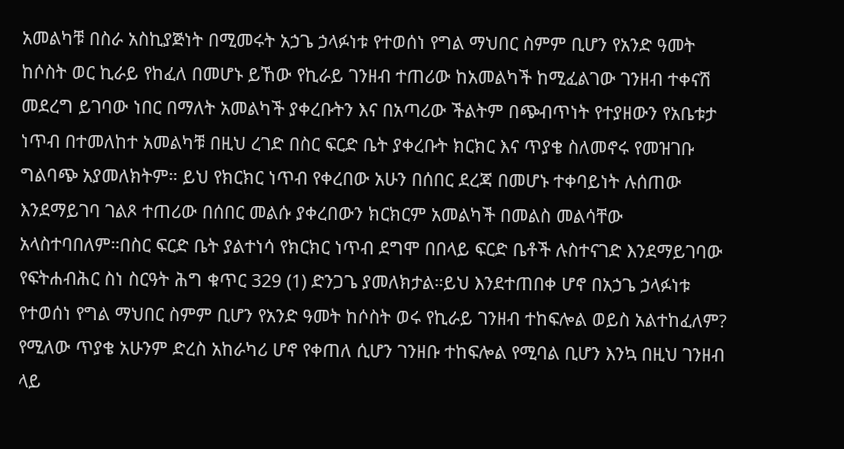አመልካቹ በስራ አስኪያጅነት በሚመሩት አኃጌ ኃላፉነቱ የተወሰነ የግል ማህበር ስምም ቢሆን የአንድ ዓመት ከሶስት ወር ኪራይ የከፈለ በመሆኑ ይኸው የኪራይ ገንዘብ ተጠሪው ከአመልካች ከሚፈልገው ገንዘብ ተቀናሽ መደረግ ይገባው ነበር በማለት አመልካች ያቀረቡትን እና በአጣሪው ችልትም በጭብጥነት የተያዘውን የአቤቱታ ነጥብ በተመለከተ አመልካቹ በዚህ ረገድ በስር ፍርድ ቤት ያቀረቡት ክርክር እና ጥያቄ ስለመኖሩ የመዝገቡ ግልባጭ አያመለክትም። ይህ የክርክር ነጥብ የቀረበው አሁን በሰበር ደረጃ በመሆኑ ተቀባይነት ሉሰጠው እንደማይገባ ገልጾ ተጠሪው በሰበር መልሱ ያቀረበውን ክርክርም አመልካች በመልስ መልሳቸው አላስተባበለም።በስር ፍርድ ቤት ያልተነሳ የክርክር ነጥብ ደግሞ በበላይ ፍርድ ቤቶች ሉስተናገድ እንደማይገባው የፍትሐብሕር ስነ ስርዓት ሕግ ቁጥር 329 (1) ድንጋጌ ያመለክታል።ይህ እንደተጠበቀ ሆኖ በአኃጌ ኃላፉነቱ የተወሰነ የግል ማህበር ስምም ቢሆን የአንድ ዓመት ከሶስት ወሩ የኪራይ ገንዘብ ተከፍሎል ወይስ አልተከፈለም? የሚለው ጥያቄ አሁንም ድረስ አከራካሪ ሆኖ የቀጠለ ሲሆን ገንዘቡ ተከፍሎል የሚባል ቢሆን እንኳ በዚህ ገንዘብ ላይ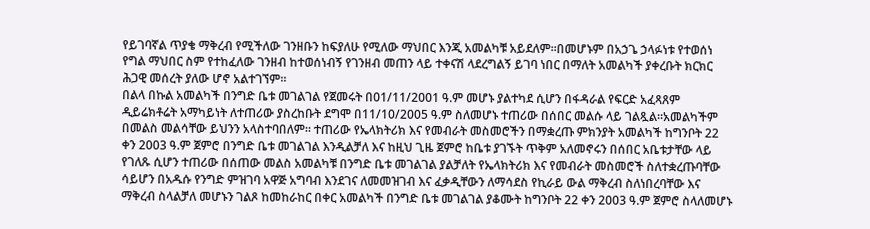የይገባኛል ጥያቄ ማቅረብ የሚችለው ገንዘቡን ከፍያለሁ የሚለው ማህበር እንጂ አመልካቹ አይደለም።በመሆኑም በአኃጌ ኃላፉነቱ የተወሰነ የግል ማህበር ስም የተከፈለው ገንዘብ ከተወሰነብኝ የገንዘብ መጠን ላይ ተቀናሽ ላደረግልኝ ይገባ ነበር በማለት አመልካች ያቀረቡት ክርክር ሕጋዊ መሰረት ያለው ሆኖ አልተገኘም።
በልላ በኩል አመልካች በንግድ ቤቱ መገልገል የጀመሩት በ01/11/2001 ዓ.ም መሆኑ ያልተካደ ሲሆን በፋዳራል የፍርድ አፈጻጸም ዲይሬክቶሬት አማካይነት ለተጠሪው ያስረከቡት ደግሞ በ11/10/2005 ዓ.ም ስለመሆኑ ተጠሪው በሰበር መልሱ ላይ ገልጿል።አመልካችም በመልስ መልሳቸው ይህንን አላስተባበለም። ተጠሪው የኤላክትሪክ እና የመብራት መስመሮችን በማቋረጡ ምክንያት አመልካች ከግንቦት 22 ቀን 2003 ዓ.ም ጀምሮ በንግድ ቤቱ መገልገል እንዲልቻለ እና ከዚህ ጊዜ ጀምሮ ከቤቱ ያገኙት ጥቅም አለመኖሩን በሰበር አቤቱታቸው ላይ የገለጹ ሲሆን ተጠሪው በሰጠው መልስ አመልካቹ በንግድ ቤቱ መገልገል ያልቻለት የኤላክትሪክ እና የመብራት መስመሮች ስለተቋረጡባቸው ሳይሆን በአዱሱ የንግድ ምዝገባ አዋጅ አግባብ እንደገና ለመመዝገብ እና ፈቃዲቸውን ለማሳደስ የኪራይ ውል ማቅረብ ስለነበረባቸው እና ማቅረብ ስላልቻለ መሆኑን ገልጾ ከመከራከር በቀር አመልካች በንግድ ቤቱ መገልገል ያቆሙት ከግንቦት 22 ቀን 2003 ዓ.ም ጀምሮ ስላለመሆኑ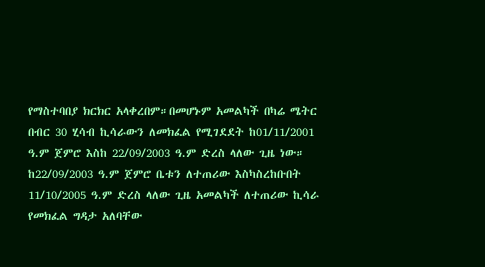የማስተባበያ ክርክር አላቀረበም።በመሆኑም አመልካች በካሬ ሜትር በብር 30 ሂሳብ ኪሳራውን ለመክፈል የሚገደደት ከ01/11/2001 ዓ.ም ጀምሮ እስከ 22/09/2003 ዓ.ም ድረስ ላለው ጊዜ ነው።
ከ22/09/2003 ዓ.ም ጀምሮ ቤቱን ለተጠሪው እስካስረከቡበት 11/10/2005 ዓ.ም ድረስ ላለው ጊዜ አመልካች ለተጠሪው ኪሳራ የመክፈል ግዳታ አለባቸው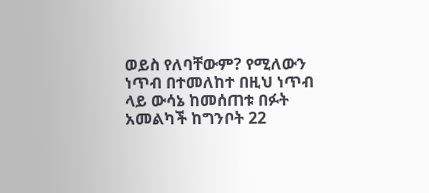ወይስ የለባቸውም? የሚለውን ነጥብ በተመለከተ በዚህ ነጥብ ላይ ውሳኔ ከመሰጠቱ በፉት አመልካች ከግንቦት 22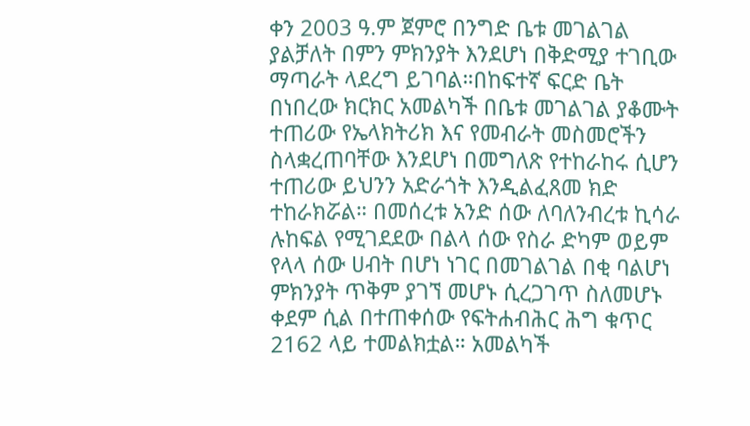ቀን 2003 ዓ.ም ጀምሮ በንግድ ቤቱ መገልገል ያልቻለት በምን ምክንያት እንደሆነ በቅድሚያ ተገቢው ማጣራት ላደረግ ይገባል።በከፍተኛ ፍርድ ቤት በነበረው ክርክር አመልካች በቤቱ መገልገል ያቆሙት ተጠሪው የኤላክትሪክ እና የመብራት መስመሮችን ስላቋረጠባቸው እንደሆነ በመግለጽ የተከራከሩ ሲሆን ተጠሪው ይህንን አድራጎት እንዲልፈጸመ ክድ ተከራክሯል። በመሰረቱ አንድ ሰው ለባለንብረቱ ኪሳራ ሉከፍል የሚገደደው በልላ ሰው የስራ ድካም ወይም የላላ ሰው ሀብት በሆነ ነገር በመገልገል በቂ ባልሆነ ምክንያት ጥቅም ያገኘ መሆኑ ሲረጋገጥ ስለመሆኑ ቀደም ሲል በተጠቀሰው የፍትሐብሕር ሕግ ቁጥር 2162 ላይ ተመልክቷል። አመልካች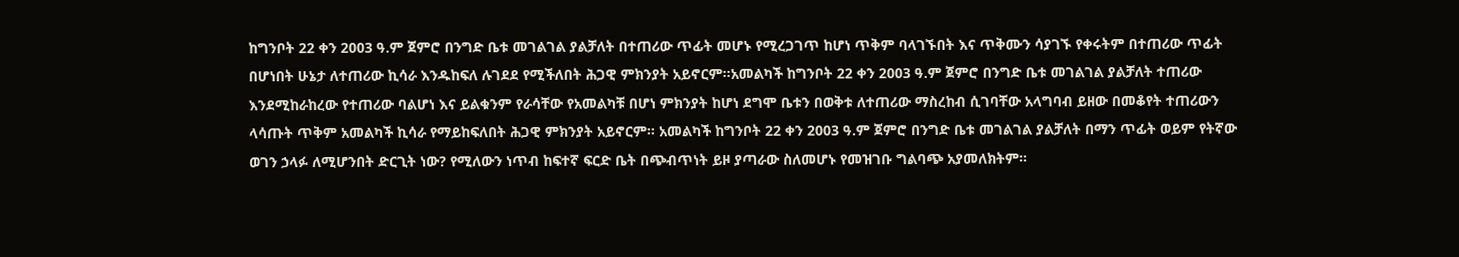ከግንቦት 22 ቀን 2003 ዓ.ም ጀምሮ በንግድ ቤቱ መገልገል ያልቻለት በተጠሪው ጥፊት መሆኑ የሚረጋገጥ ከሆነ ጥቅም ባላገኙበት እና ጥቅሙን ሳያገኙ የቀሩትም በተጠሪው ጥፊት በሆነበት ሁኔታ ለተጠሪው ኪሳራ እንዱከፍለ ሉገደደ የሚችለበት ሕጋዊ ምክንያት አይኖርም።አመልካች ከግንቦት 22 ቀን 2003 ዓ.ም ጀምሮ በንግድ ቤቱ መገልገል ያልቻለት ተጠሪው እንደሚከራከረው የተጠሪው ባልሆነ እና ይልቁንም የራሳቸው የአመልካቹ በሆነ ምክንያት ከሆነ ደግሞ ቤቱን በወቅቱ ለተጠሪው ማስረከብ ሲገባቸው አላግባብ ይዘው በመቆየት ተጠሪውን ላሳጡት ጥቅም አመልካች ኪሳራ የማይከፍለበት ሕጋዊ ምክንያት አይኖርም። አመልካች ከግንቦት 22 ቀን 2003 ዓ.ም ጀምሮ በንግድ ቤቱ መገልገል ያልቻለት በማን ጥፊት ወይም የትኛው ወገን ኃላፉ ለሚሆንበት ድርጊት ነው? የሚለውን ነጥብ ከፍተኛ ፍርድ ቤት በጭብጥነት ይዞ ያጣራው ስለመሆኑ የመዝገቡ ግልባጭ አያመለክትም።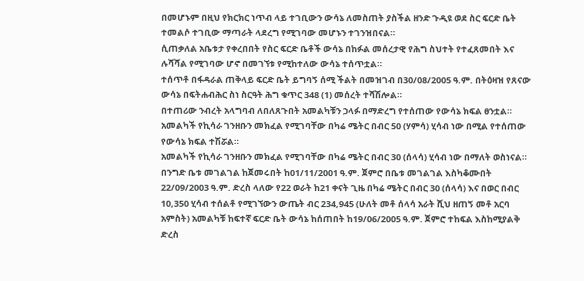በመሆኑም በዚህ የክርክር ነጥብ ላይ ተገቢውን ውሳኔ ለመስጠት ያስችል ዘንድ ጉዲዩ ወደ ስር ፍርድ ቤት ተመልሶ ተገቢው ማጣራት ላደረግ የሚገባው መሆኑን ተገንዝበናል።
ሲጠቃለል አቤቱታ የቀረበበት የስር ፍርድ ቤቶች ውሳኔ በከፉል መሰረታዊ የሕግ ስህተት የተፈጸመበት እና ሉሻሻል የሚገባው ሆኖ በመገኘቱ የሚከተለው ውሳኔ ተሰጥቷል።
ተሰጥቶ በፋዳራል ጠቅላይ ፍርድ ቤት ይግባኝ ሰሚ ችልት በመዝገብ በ30/08/2005 ዓ.ም. በትዕዛዝ የጸናው ውሳኔ በፍትሐብሕር ስነ ስርዓት ሕግ ቁጥር 348 (1) መሰረት ተሻሽሎል።
በተጠሪው ንብረት አላግባብ ለበለጸጉበት አመልካቹን ኃላፉ በማድረግ የተሰጠው የውሳኔ ክፍል ፀንቷል።
አመልካች የኪሳራ ገንዘቡን መክፈል የሚገባቸው በካሬ ሜትር በብር 50 (ሃምሳ) ሂሳብ ነው በሚል የተሰጠው የውሳኔ ክፍል ተሽሯል።
አመልካች የኪሳራ ገንዘቡን መክፈል የሚገባቸው በካሬ ሜትር በብር 30 (ሰላሳ) ሂሳብ ነው በማለት ወስነናል።
በንግድ ቤቱ መገልገል ከጀመሩበት ከ01/11/2001 ዓ.ም. ጀምሮ በቤቱ መገልገል እስካቆሙበት 22/09/2003 ዓ.ም. ድረስ ላለው የ22 ወራት ከ21 ቀናት ጊዜ በካሬ ሜትር በብር 30 (ሰላሳ) እና በወር በብር 10,350 ሂሳብ ተሰልቶ የሚገኘውን ውጤት ብር 234,945 (ሁለት መቶ ሰላሳ አራት ሺህ ዘጠኝ መቶ አርባ አምስት) አመልካቹ ከፍተኛ ፍርድ ቤት ውሳኔ ከሰጠበት ከ19/06/2005 ዓ.ም. ጀምሮ ተከፍል እስከሚያልቅ ድረስ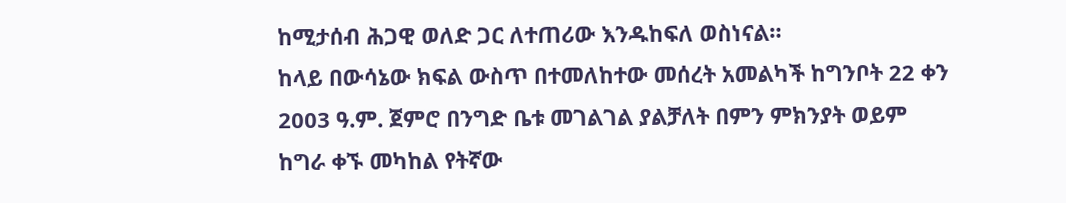ከሚታሰብ ሕጋዊ ወለድ ጋር ለተጠሪው እንዱከፍለ ወስነናል።
ከላይ በውሳኔው ክፍል ውስጥ በተመለከተው መሰረት አመልካች ከግንቦት 22 ቀን 2003 ዓ.ም. ጀምሮ በንግድ ቤቱ መገልገል ያልቻለት በምን ምክንያት ወይም ከግራ ቀኙ መካከል የትኛው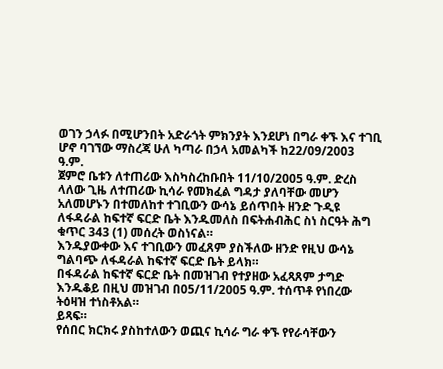ወገን ኃላፉ በሚሆንበት አድራጎት ምክንያት እንደሆነ በግራ ቀኙ እና ተገቢ ሆኖ ባገኘው ማስረጃ ሁለ ካጣራ በኃላ አመልካች ከ22/09/2003 ዓ.ም.
ጀምሮ ቤቱን ለተጠሪው እስካስረከቡበት 11/10/2005 ዓ.ም. ድረስ ላለው ጊዜ ለተጠሪው ኪሳራ የመክፈል ግዳታ ያለባቸው መሆን አለመሆኑን በተመለከተ ተገቢውን ውሳኔ ይሰጥበት ዘንድ ጉዲዩ ለፋዳራል ከፍተኛ ፍርድ ቤት እንዱመለስ በፍትሐብሕር ስነ ስርዓት ሕግ ቁጥር 343 (1) መሰረት ወስነናል።
እንዱያውቀው እና ተገቢውን መፈጸም ያስችለው ዘንድ የዚህ ውሳኔ ግልባጭ ለፋዳራል ከፍተኛ ፍርድ ቤት ይላክ።
በፋዳራል ከፍተኛ ፍርድ ቤት በመዝገብ የተያዘው አፈጻጸም ታግድ እንዱቆይ በዚህ መዝገብ በ05/11/2005 ዓ.ም. ተሰጥቶ የነበረው ትዕዛዝ ተነስቶአል።
ይጻፍ።
የሰበር ክርክሩ ያስከተለውን ወጪና ኪሳራ ግራ ቀኙ የየራሳቸውን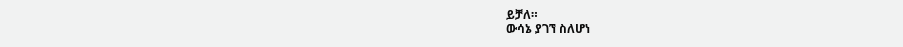ይቻለ።
ውሳኔ ያገኘ ስለሆነ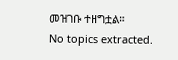መዝገቡ ተዘግቷል።
No topics extracted.